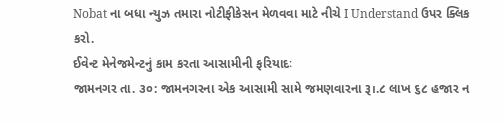Nobat ના બધા ન્યુઝ તમારા નોટીફીકેસન મેળવવા માટે નીચે I Understand ઉપર ક્લિક કરો.
ઈવેન્ટ મેનેજમેન્ટનું કામ કરતા આસામીની ફરિયાદઃ
જામનગર તા. ૩૦: જામનગરના એક આસામી સામે જમણવારના રૂ।.૮ લાખ ૬૮ હજાર ન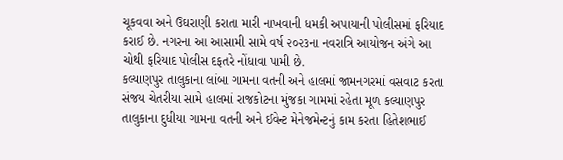ચૂકવવા અને ઉઘરાણી કરાતા મારી નાખવાની ધમકી અપાયાની પોલીસમાં ફરિયાદ કરાઈ છે. નગરના આ આસામી સામે વર્ષ ૨૦૨૩ના નવરાત્રિ આયોજન અંગે આ ચોથી ફરિયાદ પોલીસ દફતરે નોંધાવા પામી છે.
કલ્યાણપુર તાલુકાના લાંબા ગામના વતની અને હાલમાં જામનગરમાં વસવાટ કરતા સંજય ચેતરીયા સામે હાલમાં રાજકોટના મુંજકા ગામમાં રહેતા મૂળ કલ્યાણપુર તાલુકાના દુધીયા ગામના વતની અને ઈવેન્ટ મેનેજમેન્ટનું કામ કરતા હિતેશભાઈ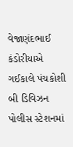વેજાણંદભાઈ કંડોરીયાએ ગઈકાલે પંચકોશી બી ડિવિઝન પોલીસ સ્ટેશનમાં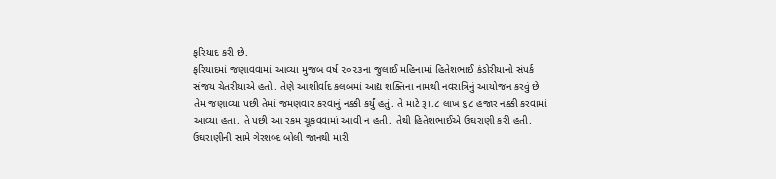ફરિયાદ કરી છે.
ફરિયાદમાં જણાવવામાં આવ્યા મુજબ વર્ષ ૨૦૨૩ના જુલાઈ મહિનામાં હિતેશભાઈ કંડોરીયાનો સંપર્ક સંજય ચેતરીયાએ હતો. તેણે આશીર્વાદ કલબમાં આદ્ય શક્તિના નામથી નવરાત્રિનું આયોજન કરવું છે તેમ જણાવ્યા પછી તેમાં જમણવાર કરવાનું નક્કી કર્યું હતું. તે માટે રૂ।.૮ લાખ ૬૮ હજાર નક્કી કરવામાં આવ્યા હતા. તે પછી આ રકમ ચૂકવવામાં આવી ન હતી. તેથી હિતેશભાઈએ ઉઘરાણી કરી હતી.
ઉઘરાણીની સામે ગેરશબ્દ બોલી જાનથી મારી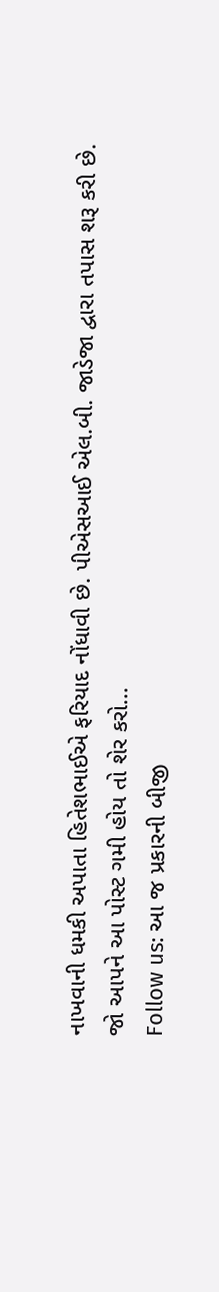નાખવાની ધમકી અપાતા હિતેશભાઈએ ફરિયાદ નોંધાવી છે. પીએસઆઈ એલ.બી. જાડેજા દ્વારા તપાસ શરૂ કરી છે.
જો આપને આ પોસ્ટ ગમી હોય તો શેર કરો...
Follow us: આ જ પ્રકારની બીજી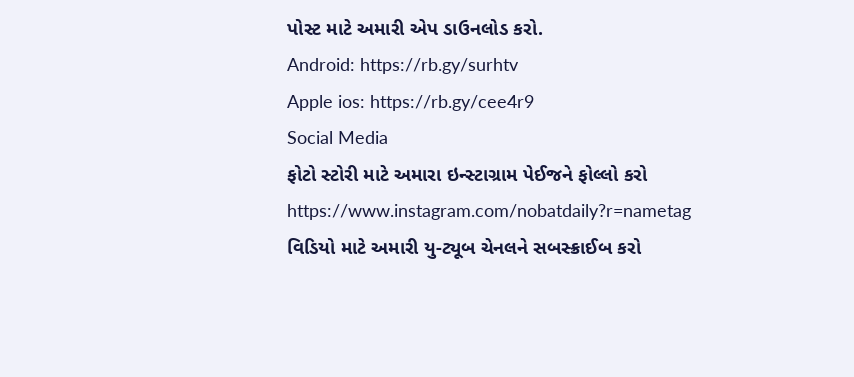પોસ્ટ માટે અમારી એપ ડાઉનલોડ કરો.
Android: https://rb.gy/surhtv
Apple ios: https://rb.gy/cee4r9
Social Media
ફોટો સ્ટોરી માટે અમારા ઇન્સ્ટાગ્રામ પેઈજને ફોલ્લો કરો
https://www.instagram.com/nobatdaily?r=nametag
વિડિયો માટે અમારી યુ-ટ્યૂબ ચેનલને સબસ્ક્રાઈબ કરો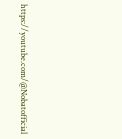https://youtube.com/@Nobatofficial